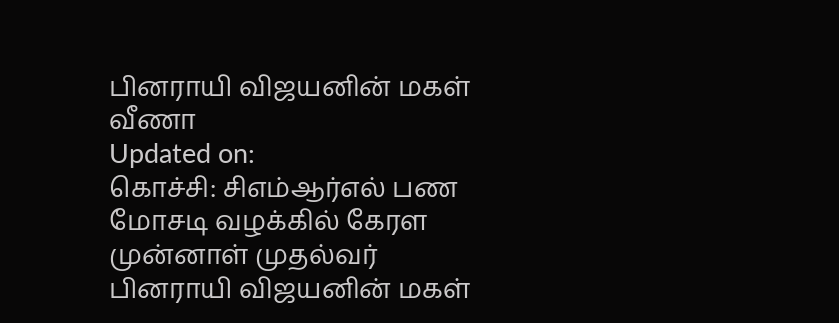பினராயி விஜயனின் மகள் வீணா
Updated on:
கொச்சி: சிஎம்ஆர்எல் பண மோசடி வழக்கில் கேரள முன்னாள் முதல்வர் பினராயி விஜயனின் மகள்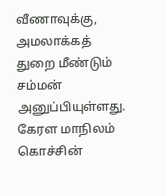வீணாவுக்கு, அமலாக்கத் துறை மீண்டும் சம்மன் அனுப்பியுள்ளது.
கேரள மாநிலம் கொச்சின்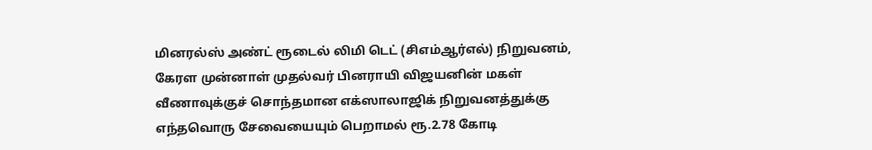மினரல்ஸ் அண்ட் ரூடைல் லிமி டெட் (சிஎம்ஆர்எல்) நிறுவனம், கேரள முன்னாள் முதல்வர் பினராயி விஜயனின் மகள் வீணாவுக்குச் சொந்தமான எக்ஸாலாஜிக் நிறுவனத்துக்கு எந்தவொரு சேவையையும் பெறாமல் ரூ.2.78 கோடி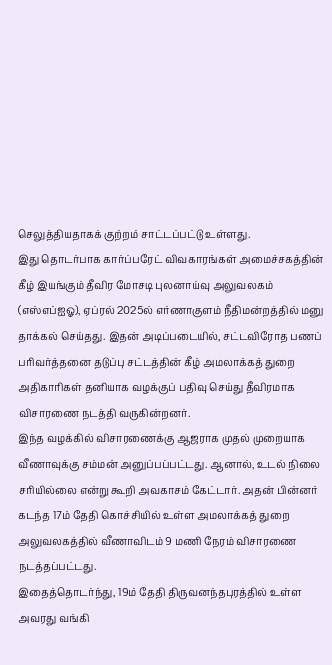செலுத்தியதாகக் குற்றம் சாட்டப்பட்டு உள்ளது.
இது தொடர்பாக கார்ப்பரேட் விவகாரங்கள் அமைச்சகத்தின் கீழ் இயங்கும் தீவிர மோசடி புலனாய்வு அலுவலகம் (எஸ்எப்ஐஓ), ஏப்ரல் 2025ல் எர்ணாகுளம் நீதிமன்றத்தில் மனு தாக்கல் செய்தது. இதன் அடிப்படையில், சட்டவிரோத பணப் பரிவர்த்தனை தடுப்பு சட்டத்தின் கீழ் அமலாக்கத் துறை அதிகாரிகள் தனியாக வழக்குப் பதிவு செய்து தீவிரமாக விசாரணை நடத்தி வருகின்றனர்.
இந்த வழக்கில் விசாரணைக்கு ஆஜராக முதல் முறையாக வீணாவுக்கு சம்மன் அனுப்பப்பட்டது. ஆனால், உடல் நிலை சரியில்லை என்று கூறி அவகாசம் கேட்டார். அதன் பின்னர் கடந்த 17ம் தேதி கொச்சியில் உள்ள அமலாக்கத் துறை அலுவலகத்தில் வீணாவிடம் 9 மணி நேரம் விசாரணை நடத்தப்பட்டது.
இதைத்தொடர்ந்து, 19ம் தேதி திருவனந்தபுரத்தில் உள்ள அவரது வங்கி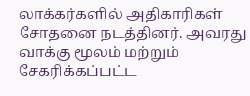லாக்கர்களில் அதிகாரிகள் சோதனை நடத்தினர். அவரது வாக்கு மூலம் மற்றும் சேகரிக்கப்பட்ட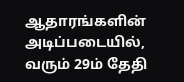ஆதாரங்களின் அடிப்படையில், வரும் 29ம் தேதி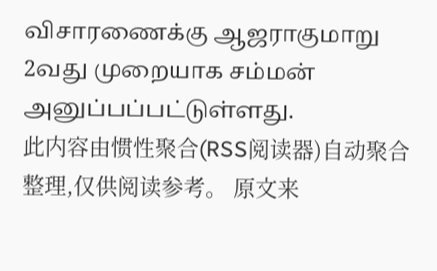விசாரணைக்கு ஆஜராகுமாறு 2வது முறையாக சம்மன் அனுப்பப்பட்டுள்ளது.
此内容由惯性聚合(RSS阅读器)自动聚合整理,仅供阅读参考。 原文来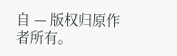自 — 版权归原作者所有。